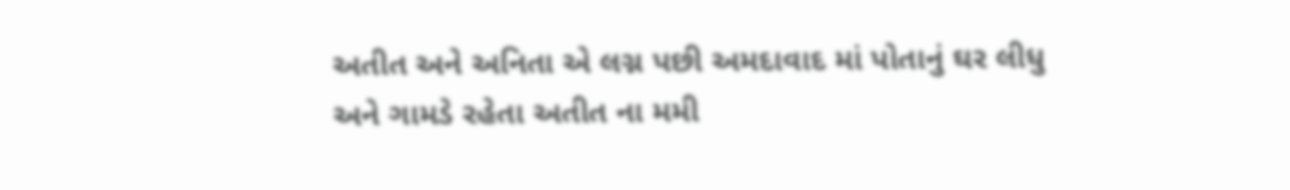અતીત અને અનિતા એ લગ્ન પછી અમદાવાદ માં પોતાનું ઘર લીધુ અને ગામડે રહેતા અતીત ના મમી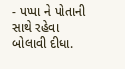- પપ્પા ને પોતાની સાથે રહેવા બોલાવી દીધા.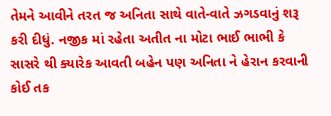તેમને આવીને તરત જ અનિતા સાથે વાતે-વાતે ઝગડવાનું શરૂ કરી દીધું. નજીક માં રહેતા અતીત ના મોટા ભાઈ ભાભી કે સાસરે થી ક્યારેક આવતી બહેન પણ અનિતા ને હેરાન કરવાની કોઈ તક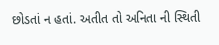છોડતાં ન હતાં. અતીત તો અનિતા ની સ્થિતી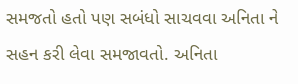સમજતો હતો પણ સબંધો સાચવવા અનિતા ને સહન કરી લેવા સમજાવતો. અનિતા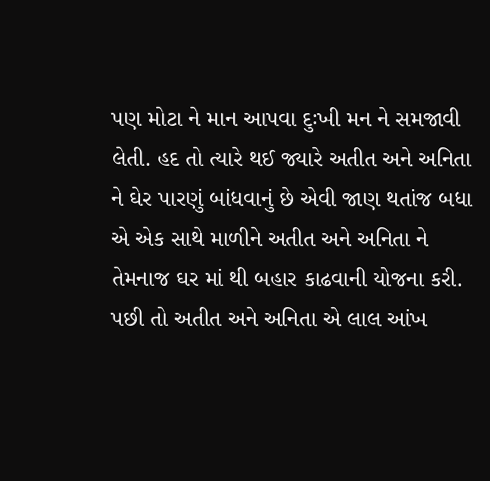પણ મોટા ને માન આપવા દુઃખી મન ને સમજાવી લેતી. હદ તો ત્યારે થઈ જ્યારે અતીત અને અનિતા ને ઘેર પારણું બાંધવાનું છે એવી જાણ થતાંજ બધા એ એક સાથે માળીને અતીત અને અનિતા ને તેમનાજ ઘર માં થી બહાર કાઢવાની યોજના કરી. પછી તો અતીત અને અનિતા એ લાલ આંખ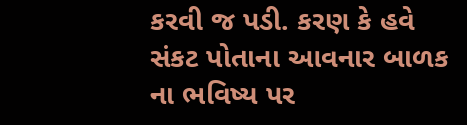કરવી જ પડી. કરણ કે હવે સંકટ પોતાના આવનાર બાળક ના ભવિષ્ય પર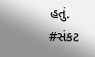હતું.
#સંકટ